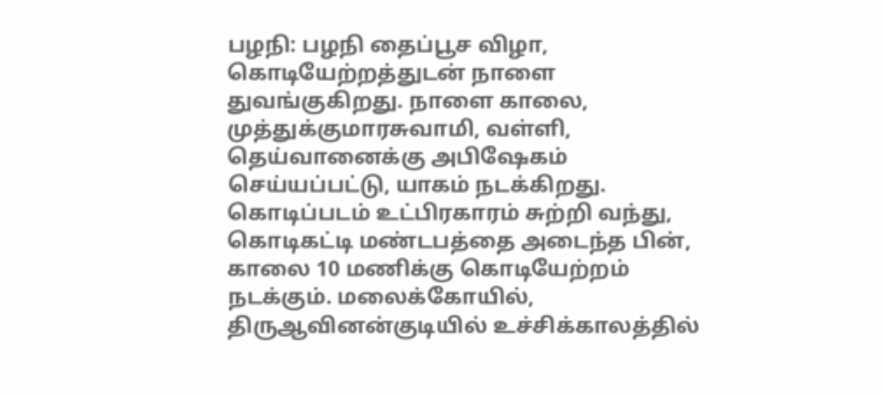பழநி: பழநி தைப்பூச விழா, கொடியேற்றத்துடன் நாளை துவங்குகிறது. நாளை காலை, முத்துக்குமாரசுவாமி, வள்ளி, தெய்வானைக்கு அபிஷேகம் செய்யப்பட்டு, யாகம் நடக்கிறது. கொடிப்படம் உட்பிரகாரம் சுற்றி வந்து, கொடிகட்டி மண்டபத்தை அடைந்த பின், காலை 10 மணிக்கு கொடியேற்றம் நடக்கும். மலைக்கோயில், திருஆவினன்குடியில் உச்சிக்காலத்தில்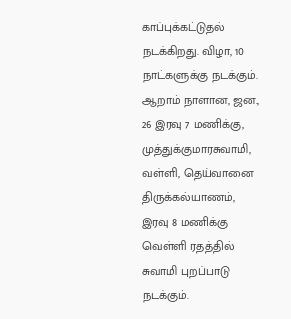காப்புக்கட்டுதல் நடக்கிறது. விழா, 10 நாட்களுக்கு நடக்கும். ஆறாம் நாளான, ஜன., 26 இரவு 7 மணிக்கு, முத்துக்குமாரசுவாமி, வள்ளி, தெய்வானை திருக்கல்யாணம், இரவு 8 மணிக்கு வெள்ளி ரதத்தில் சுவாமி புறப்பாடு நடக்கும்.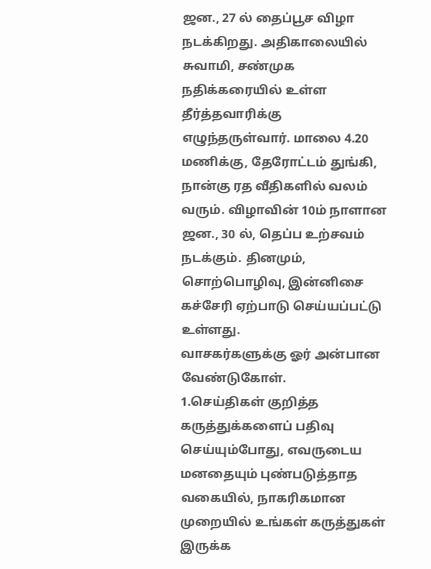ஜன., 27 ல் தைப்பூச விழா நடக்கிறது. அதிகாலையில் சுவாமி, சண்முக நதிக்கரையில் உள்ள தீர்த்தவாரிக்கு எழுந்தருள்வார். மாலை 4.20 மணிக்கு, தேரோட்டம் துங்கி, நான்கு ரத வீதிகளில் வலம் வரும். விழாவின் 10ம் நாளான ஜன., 30 ல், தெப்ப உற்சவம் நடக்கும். தினமும், சொற்பொழிவு, இன்னிசை கச்சேரி ஏற்பாடு செய்யப்பட்டு உள்ளது.
வாசகர்களுக்கு ஓர் அன்பான வேண்டுகோள்.
1.செய்திகள் குறித்த கருத்துக்களைப் பதிவு செய்யும்போது, எவருடைய மனதையும் புண்படுத்தாத வகையில், நாகரிகமான முறையில் உங்கள் கருத்துகள் இருக்க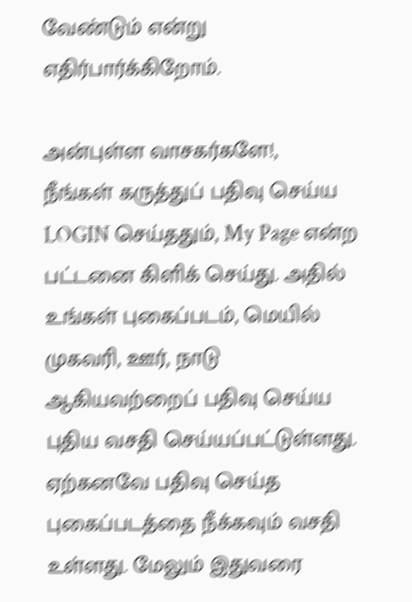வேண்டும் என்று எதிர்பார்க்கிறோம்.

அன்புள்ள வாசகர்களே!,
நீங்கள் கருத்துப் பதிவு செய்ய LOGIN செய்ததும், My Page என்ற பட்டனை கிளிக் செய்து. அதில் உங்கள் புகைப்படம், மெயில் முகவரி, ஊர், நாடு ஆகியவற்றைப் பதிவு செய்ய புதிய வசதி செய்யப்பட்டுள்ளது. ஏற்கனவே பதிவு செய்த புகைப்படத்தை நீக்கவும் வசதி உள்ளது. மேலும் இதுவரை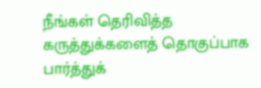நீங்கள் தெரிவித்த கருத்துக்களைத் தொகுப்பாக பார்த்துக்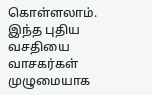கொள்ளலாம். இந்த புதிய வசதியை வாசகர்கள் முழுமையாக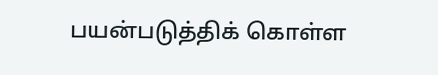பயன்படுத்திக் கொள்ள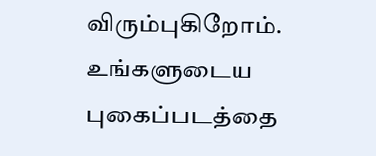விரும்புகிறோம். உங்களுடைய புகைப்படத்தை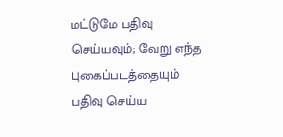மட்டுமே பதிவு செய்யவும்; வேறு எந்த புகைப்படத்தையும் பதிவு செய்ய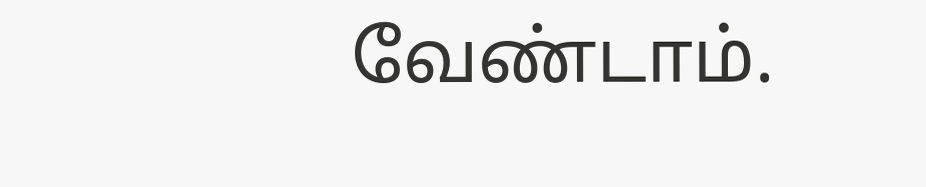வேண்டாம்.